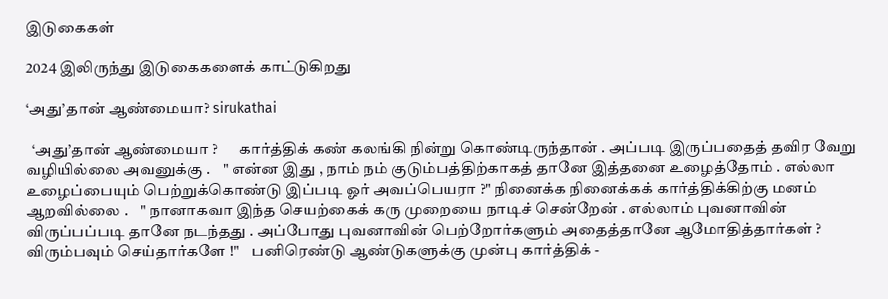இடுகைகள்

2024 இலிருந்து இடுகைகளைக் காட்டுகிறது

‘அது’தான் ஆண்மையா? sirukathai

  ‘அது’தான் ஆண்மையா ?       கார்த்திக் கண் கலங்கி நின்று கொண்டிருந்தான் . அப்படி இருப்பதைத் தவிர வேறு வழியில்லை அவனுக்கு .    " என்ன இது , நாம் நம் குடும்பத்திற்காகத் தானே இத்தனை உழைத்தோம் . எல்லா உழைப்பையும் பெற்றுக்கொண்டு இப்படி ஓர் அவப்பெயரா ?" நினைக்க நினைக்கக் கார்த்திக்கிற்கு மனம் ஆறவில்லை .    " நானாகவா இந்த செயற்கைக் கரு முறையை நாடிச் சென்றேன் . எல்லாம் புவனாவின் விருப்பப்படி தானே நடந்தது . அப்போது புவனாவின் பெற்றோர்களும் அதைத்தானே ஆமோதித்தார்கள் ? விரும்பவும் செய்தார்களே !"    பனிரெண்டு ஆண்டுகளுக்கு முன்பு கார்த்திக் -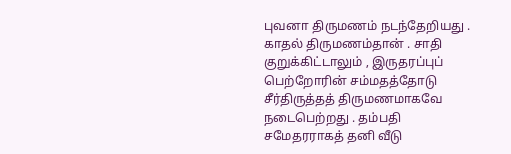புவனா திருமணம் நடந்தேறியது . காதல் திருமணம்தான் . சாதி குறுக்கிட்டாலும் , இருதரப்புப் பெற்றோரின் சம்மதத்தோடு சீர்திருத்தத் திருமணமாகவே நடைபெற்றது . தம்பதி சமேதரராகத் தனி வீடு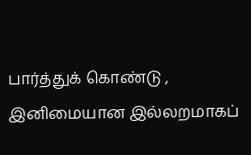பார்த்துக் கொண்டு , இனிமையான இல்லறமாகப்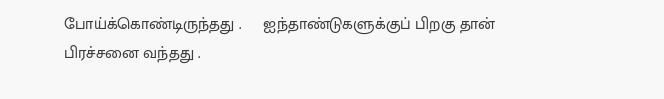போய்க்கொண்டிருந்தது .     ஐந்தாண்டுகளுக்குப் பிறகு தான் பிரச்சனை வந்தது .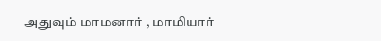அதுவும் மாமனார் , மாமியார்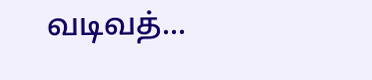வடிவத்...